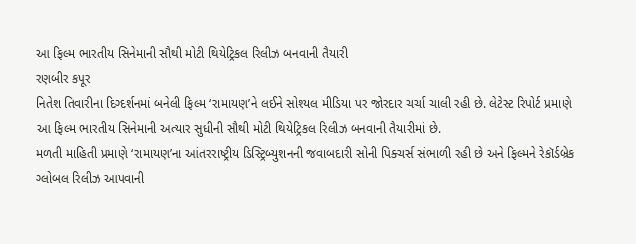આ ફિલ્મ ભારતીય સિનેમાની સૌથી મોટી થિયેટ્રિકલ રિલીઝ બનવાની તૈયારી
રણબીર કપૂર
નિતેશ તિવારીના દિગ્દર્શનમાં બનેલી ફિલ્મ ‘રામાયણ’ને લઈને સોશ્યલ મીડિયા પર જોરદાર ચર્ચા ચાલી રહી છે. લેટેસ્ટ રિપોર્ટ પ્રમાણે આ ફિલ્મ ભારતીય સિનેમાની અત્યાર સુધીની સૌથી મોટી થિયેટ્રિકલ રિલીઝ બનવાની તૈયારીમાં છે.
મળતી માહિતી પ્રમાણે ‘રામાયણ’ના આંતરરાષ્ટ્રીય ડિસ્ટ્રિબ્યુશનની જવાબદારી સોની પિક્ચર્સ સંભાળી રહી છે અને ફિલ્મને રેકૉર્ડબ્રેક ગ્લોબલ રિલીઝ આપવાની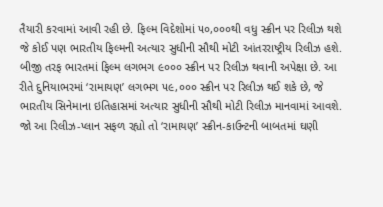તૈયારી કરવામાં આવી રહી છે. ફિલ્મ વિદેશોમાં ૫૦,૦૦૦થી વધુ સ્ક્રીન પર રિલીઝ થશે જે કોઈ પણ ભારતીય ફિલ્મની અત્યાર સુધીની સૌથી મોટી આંતરરાષ્ટ્રીય રિલીઝ હશે. બીજી તરફ ભારતમાં ફિલ્મ લગભગ ૯૦૦૦ સ્ક્રીન પર રિલીઝ થવાની અપેક્ષા છે. આ રીતે દુનિયાભરમાં ‘રામાયણ’ લગભગ ૫૯,૦૦૦ સ્ક્રીન પર રિલીઝ થઈ શકે છે, જે ભારતીય સિનેમાના ઇતિહાસમાં અત્યાર સુધીની સૌથી મોટી રિલીઝ માનવામાં આવશે.
જો આ રિલીઝ-પ્લાન સફળ રહ્યો તો ‘રામાયણ’ સ્ક્રીન-કાઉન્ટની બાબતમાં ઘણી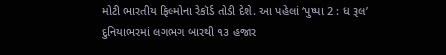મોટી ભારતીય ફિલ્મોના રેકૉર્ડ તોડી દેશે. આ પહેલાં ‘પુષ્પા 2 : ધ રૂલ’ દુનિયાભરમાં લગભગ બારથી ૧૩ હજાર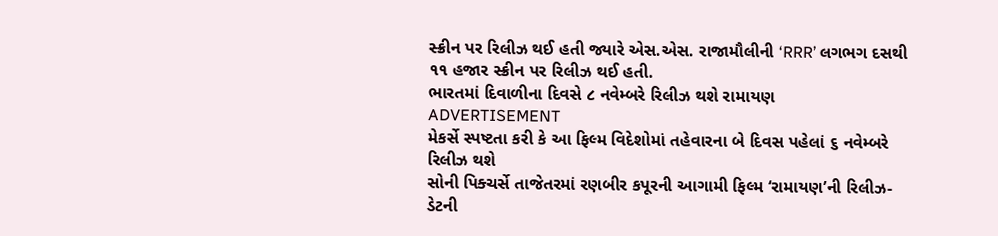સ્ક્રીન પર રિલીઝ થઈ હતી જ્યારે એસ.એસ. રાજામૌલીની ‘RRR’ લગભગ દસથી ૧૧ હજાર સ્ક્રીન પર રિલીઝ થઈ હતી.
ભારતમાં દિવાળીના દિવસે ૮ નવેમ્બરે રિલીઝ થશે રામાયણ
ADVERTISEMENT
મેકર્સે સ્પષ્ટતા કરી કે આ ફિલ્મ વિદેશોમાં તહેવારના બે દિવસ પહેલાં ૬ નવેમ્બરે રિલીઝ થશે
સોની પિક્ચર્સે તાજેતરમાં રણબીર કપૂરની આગામી ફિલ્મ ‘રામાયણ’ની રિલીઝ-ડેટની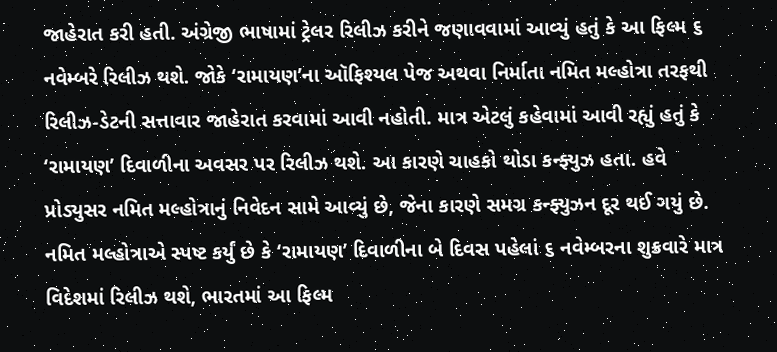જાહેરાત કરી હતી. અંગ્રેજી ભાષામાં ટ્રેલર રિલીઝ કરીને જણાવવામાં આવ્યું હતું કે આ ફિલ્મ ૬ નવેમ્બરે રિલીઝ થશે. જોકે ‘રામાયણ’ના ઑફિશ્યલ પેજ અથવા નિર્માતા નમિત મલ્હોત્રા તરફથી રિલીઝ-ડેટની સત્તાવાર જાહેરાત કરવામાં આવી નહોતી. માત્ર એટલું કહેવામાં આવી રહ્યું હતું કે ‘રામાયણ’ દિવાળીના અવસર પર રિલીઝ થશે. આ કારણે ચાહકો થોડા કન્ફ્યુઝ હતા. હવે પ્રોડ્યુસર નમિત મલ્હોત્રાનું નિવેદન સામે આવ્યું છે, જેના કારણે સમગ્ર કન્ફ્યુઝન દૂર થઈ ગયું છે.
નમિત મલ્હોત્રાએ સ્પષ્ટ કર્યું છે કે ‘રામાયણ’ દિવાળીના બે દિવસ પહેલાં ૬ નવેમ્બરના શુક્રવારે માત્ર વિદેશમાં રિલીઝ થશે, ભારતમાં આ ફિલ્મ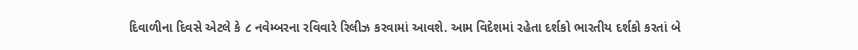દિવાળીના દિવસે એટલે કે ૮ નવેમ્બરના રવિવારે રિલીઝ કરવામાં આવશે. આમ વિદેશમાં રહેતા દર્શકો ભારતીય દર્શકો કરતાં બે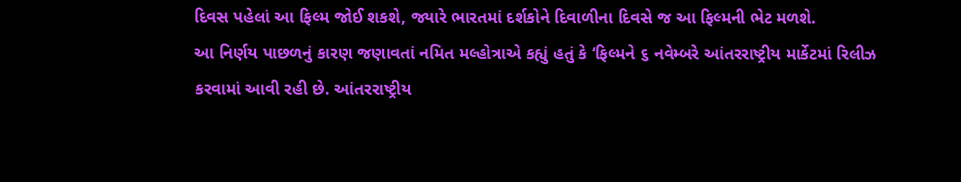દિવસ પહેલાં આ ફિલ્મ જોઈ શકશે, જ્યારે ભારતમાં દર્શકોને દિવાળીના દિવસે જ આ ફિલ્મની ભેટ મળશે.
આ નિર્ણય પાછળનું કારણ જણાવતાં નમિત મલ્હોત્રાએ કહ્યું હતું કે ‘ફિલ્મને ૬ નવેમ્બરે આંતરરાષ્ટ્રીય માર્કેટમાં રિલીઝ કરવામાં આવી રહી છે. આંતરરાષ્ટ્રીય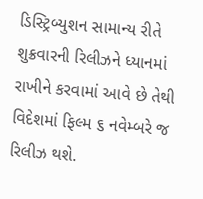ડિસ્ટ્રિબ્યુશન સામાન્ય રીતે શુક્રવારની રિલીઝને ધ્યાનમાં રાખીને કરવામાં આવે છે તેથી વિદેશમાં ફિલ્મ ૬ નવેમ્બરે જ રિલીઝ થશે.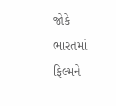જોકે ભારતમાં ફિલ્મને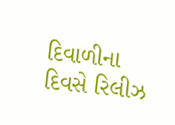દિવાળીના દિવસે રિલીઝ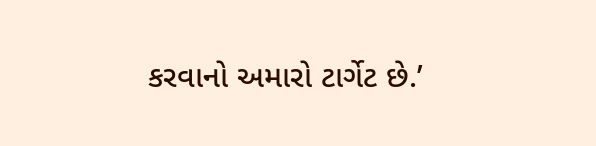કરવાનો અમારો ટાર્ગેટ છે.’